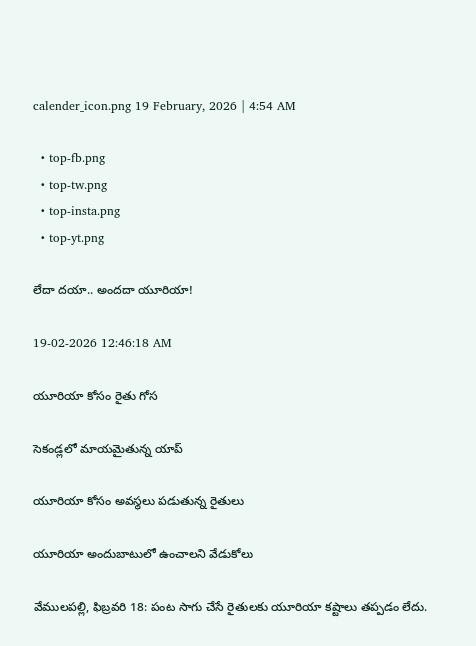calender_icon.png 19 February, 2026 | 4:54 AM

  • top-fb.png
  • top-tw.png
  • top-insta.png
  • top-yt.png

లేదా దయా.. అందదా యూరియా!

19-02-2026 12:46:18 AM

యూరియా కోసం రైతు గోస

సెకండ్లలో మాయమైతున్న యాప్

యూరియా కోసం అవస్థలు పడుతున్న రైతులు

యూరియా అందుబాటులో ఉంచాలని వేడుకోలు

వేములపల్లి, ఫిబ్రవరి 18: పంట సాగు చేసే రైతులకు యూరియా కష్టాలు తప్పడం లేదు.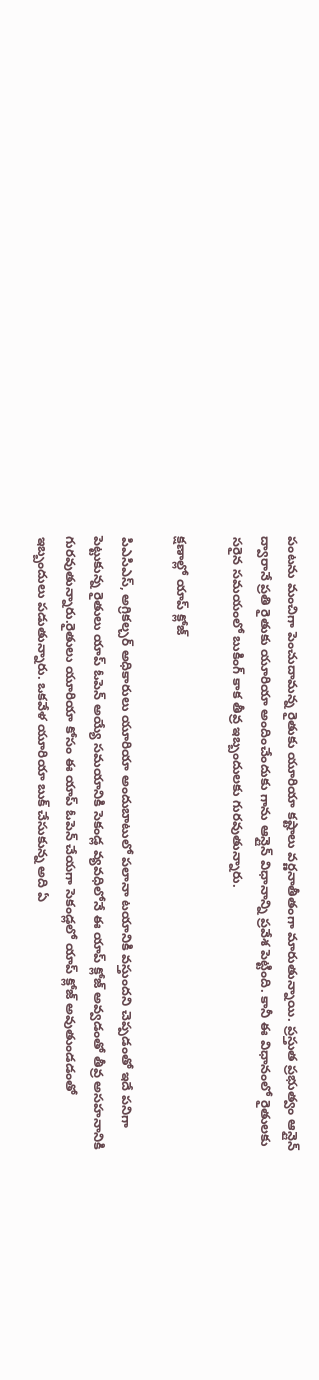పంటను మంచిగా పెంచుదామన్న రైతుకు యూరియా కష్టాలు వర్ణనాతీతంగా మారుతున్నాయి. ప్రస్తుత ప్రభుత్వం ఆన్లైన్ ద్వారానే ప్రతి రైతుకు యూరియా అందించేందుకు గాను ఆన్లైన్ విధానాన్ని ప్రవేశ పెట్టింది. కానీ ఈ విధానంలో రైతులకు సరైన సమయంలో బుకింగ్ కాక తీవ్ర ఇబ్బందులకు గురవుతున్నారు.

క్షణాల్లో యాప్ క్లోజ్

పిఎసిఎస్, అగ్రికల్చర్ అధికారులు యూరియా అందుబాటులో పలానా టయానికి వస్తుందని చెప్పడంతో ఇదే పనిగా పెట్టుకున్న రైతులు యాప్ ఓపెన్ అయ్యే సమయానికి సెకండ్ల వ్యవధిలోనే ఈ యాప్ క్లోజ్ అవ్వడంతో తీవ్ర అసహనానికి గురవుతున్నారు.రైతులు యూరియా కోసం ఈ యాప్ ఓపెన్ చేయగా సెకండ్లలో యాప్ క్లోజ్ అవుతుండడంతో ఇబ్బందులు పడుతున్నారు. ఒకవేళ యూరియా బుక్ చేసుకున్న అది ఏ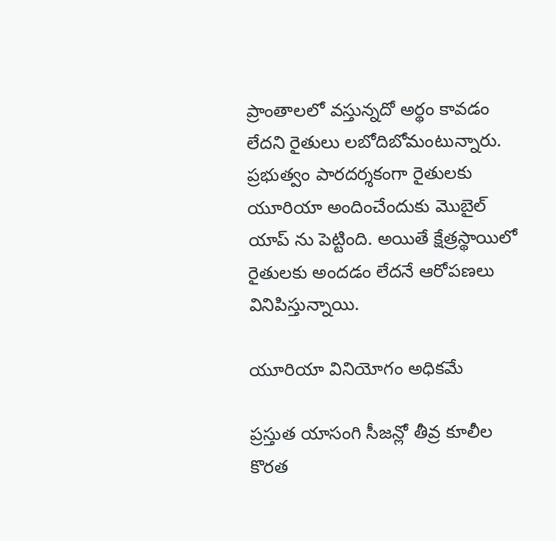ప్రాంతాలలో వస్తున్నదో అర్థం కావడం లేదని రైతులు లబోదిబోమంటున్నారు. ప్రభుత్వం పారదర్శకంగా రైతులకు యూరియా అందించేందుకు మొబైల్ యాప్ ను పెట్టింది. అయితే క్షేత్రస్థాయిలో రైతులకు అందడం లేదనే ఆరోపణలు వినిపిస్తున్నాయి.

యూరియా వినియోగం అధికమే

ప్రస్తుత యాసంగి సీజన్లో తీవ్ర కూలీల కొరత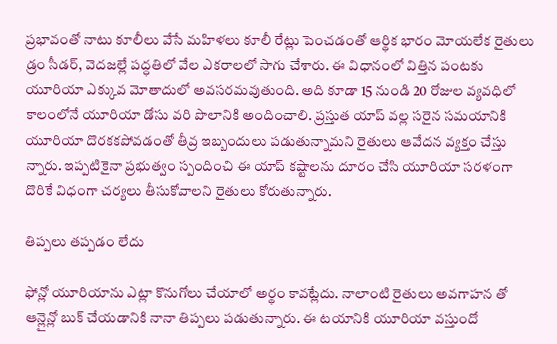ప్రభావంతో నాటు కూలీలు వేసే మహిళలు కూలీ రేట్లు పెంచడంతో ఆర్థిక భారం మోయలేక రైతులు డ్రం సీడర్, వెదజల్లే పద్ధతిలో వేల ఎకరాలలో సాగు చేశారు. ఈ విధానంలో విత్తిన పంటకు యూరియా ఎక్కువ మోతాదులో అవసరమవుతుంది. అది కూడా 15 నుండి 20 రోజుల వ్యవధిలో కాలంలోనే యూరియా డోసు వరి పొలానికి అందించాలి. ప్రస్తుత యాప్ వల్ల సరైన సమయానికి యూరియా దొరకకపోవడంతో తీవ్ర ఇబ్బందులు పడుతున్నామని రైతులు ఆవేదన వ్యక్తం చేస్తు న్నారు. ఇప్పటికైనా ప్రభుత్వం స్పందించి ఈ యాప్ కష్టాలను దూరం చేసి యూరియా సరళంగా దొరికే విధంగా చర్యలు తీసుకోవాలని రైతులు కోరుతున్నారు.

తిప్పలు తప్పడం లేదు

ఫోన్లో యూరియాను ఎట్లా కొనుగోలు చేయాలో అర్థం కావట్లేదు. నాలాంటి రైతులు అవగాహన తో ఆన్లైన్లో బుక్ చేయడానికి నానా తిప్పలు పడుతున్నారు. ఈ టయానికి యూరియా వస్తుందో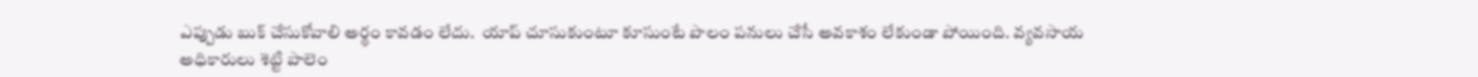ఎప్పుడు బుక్ చేసుకోవాలి అర్థం కావడం లేదు.  యాప్ చూసుకుంటూ కూసుంటే పొలం పనులు చేసే అవకాశం లేకుండా పోయింది. వ్యవసాయ అధికారులు శెట్టి పాలెం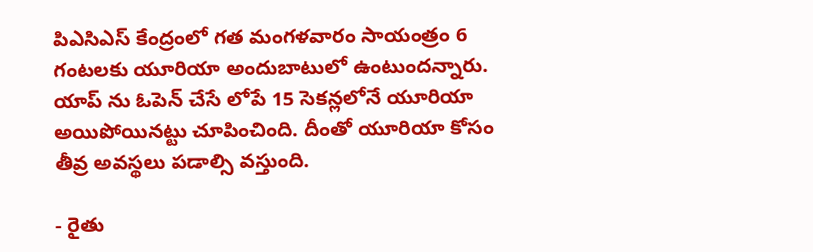పిఎసిఎస్ కేంద్రంలో గత మంగళవారం సాయంత్రం 6 గంటలకు యూరియా అందుబాటులో ఉంటుందన్నారు. యాప్ ను ఓపెన్ చేసే లోపే 15 సెకన్లలోనే యూరియా అయిపోయినట్టు చూపించింది. దీంతో యూరియా కోసం తీవ్ర అవస్థలు పడాల్సి వస్తుంది.

- రైతు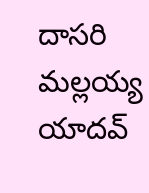దాసరి మల్లయ్య యాదవ్